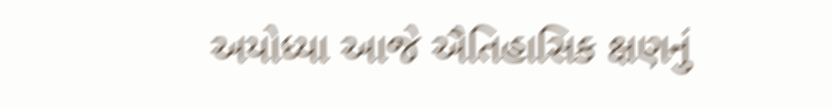અયોધ્યા આજે ઐતિહાસિક ક્ષણનું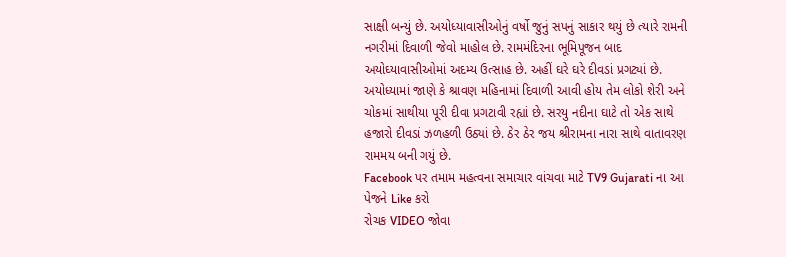સાક્ષી બન્યું છે. અયોધ્યાવાસીઓનું વર્ષો જુનું સપનું સાકાર થયું છે ત્યારે રામની નગરીમાં દિવાળી જેવો માહોલ છે. રામમંદિરના ભૂમિપૂજન બાદ અયોઘ્યાવાસીઓમાં અદમ્ય ઉત્સાહ છે. અહીં ઘરે ઘરે દીવડાં પ્રગટ્યાં છે. અયોધ્યામાં જાણે કે શ્રાવણ મહિનામાં દિવાળી આવી હોય તેમ લોકો શેરી અને ચોકમાં સાથીયા પૂરી દીવા પ્રગટાવી રહ્યાં છે. સરયુ નદીના ઘાટે તો એક સાથે હજારો દીવડાં ઝળહળી ઉઠ્યાં છે. ઠેર ઠેર જય શ્રીરામના નારા સાથે વાતાવરણ રામમય બની ગયું છે.
Facebook પર તમામ મહત્વના સમાચાર વાંચવા માટે TV9 Gujarati ના આ પેજને Like કરો
રોચક VIDEO જોવા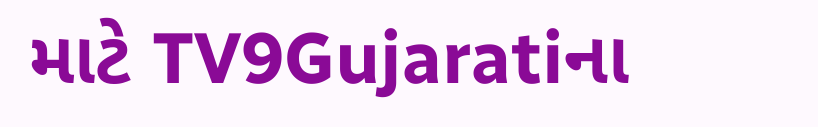માટે TV9Gujaratiના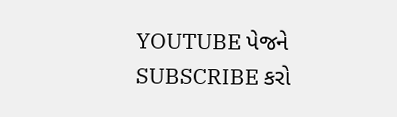YOUTUBE પેજને SUBSCRIBE કરો